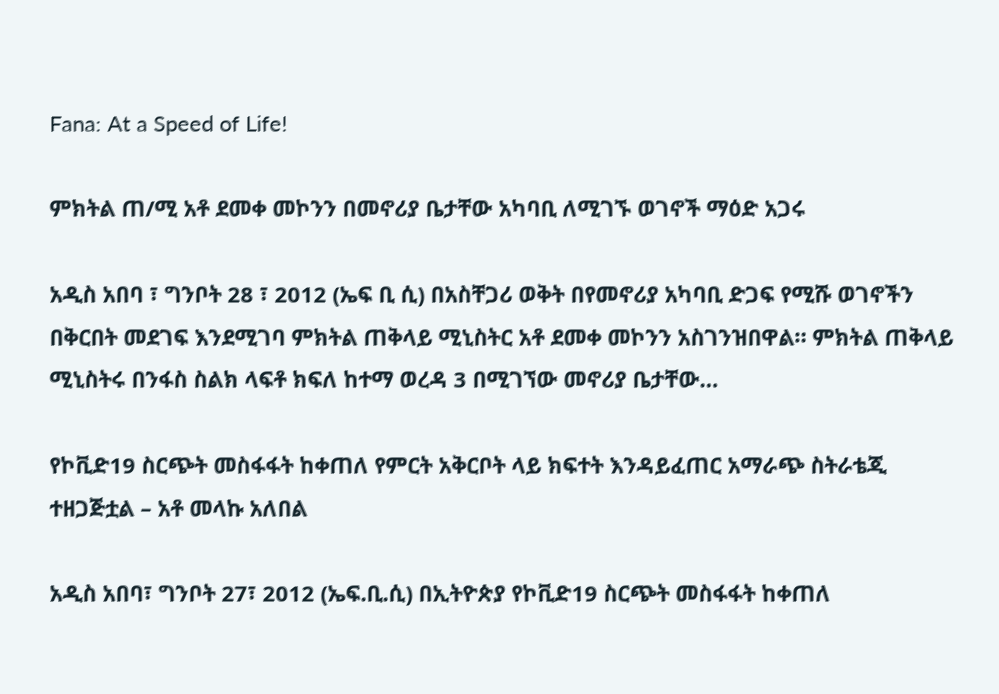Fana: At a Speed of Life!

ምክትል ጠ/ሚ አቶ ደመቀ መኮንን በመኖሪያ ቤታቸው አካባቢ ለሚገኙ ወገኖች ማዕድ አጋሩ

አዲስ አበባ ፣ ግንቦት 28 ፣ 2012 (ኤፍ ቢ ሲ) በአስቸጋሪ ወቅት በየመኖሪያ አካባቢ ድጋፍ የሚሹ ወገኖችን በቅርበት መደገፍ እንደሚገባ ምክትል ጠቅላይ ሚኒስትር አቶ ደመቀ መኮንን አስገንዝበዋል። ምክትል ጠቅላይ ሚኒስትሩ በንፋስ ስልክ ላፍቶ ክፍለ ከተማ ወረዳ 3 በሚገኘው መኖሪያ ቤታቸው…

የኮቪድ19 ስርጭት መስፋፋት ከቀጠለ የምርት አቅርቦት ላይ ክፍተት እንዳይፈጠር አማራጭ ስትራቴጂ ተዘጋጅቷል – አቶ መላኩ አለበል

አዲስ አበባ፣ ግንቦት 27፣ 2012 (ኤፍ.ቢ.ሲ) በኢትዮጵያ የኮቪድ19 ስርጭት መስፋፋት ከቀጠለ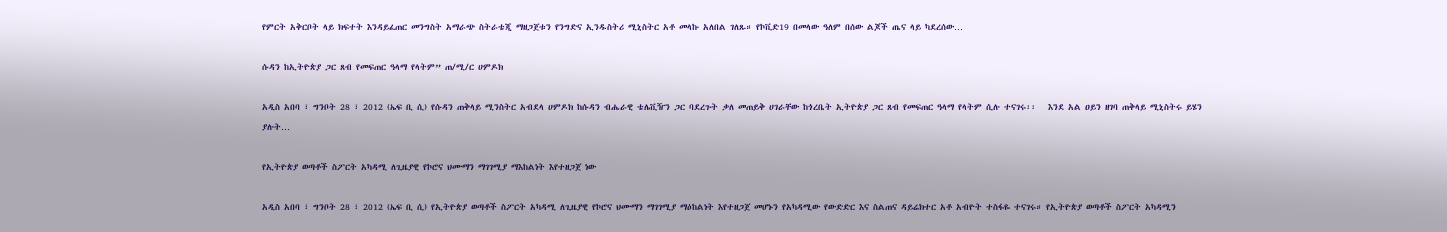የምርት አቅርቦት ላይ ክፍተት እንዳይፈጠር መንግስት አማራጭ ስትራቴጂ ማዘጋጀቱን የንግድና ኢንዱስትሪ ሚኒስትር አቶ መላኩ አለበል ገለጹ። የኮቪድ19 በመላው ዓለም በሰው ልጆች ጤና ላይ ካደረሰው…

ሱዳን ከኢትዮጵያ ጋር ጸብ የመፍጠር ዓላማ የላትም” ጠ/ሚ/ር ሀምዶክ

አዲስ አበባ ፣ ግንቦት 28 ፣ 2012 (ኤፍ ቢ ሲ) የሱዳን ጠቅላይ ሚንስትር አብደላ ሀምዶክ ከሱዳን ብሔራዊ ቴሌቪዥን ጋር ባደረጉት ቃለ መጠይቅ ሀገራቸው ከጎረቤት ኢትዮጵያ ጋር ጸብ የመፍጠር ዓላማ የላትም ሲሉ ተናገሩ፡፡   እንደ አል ዐይን ዘገባ ጠቅላይ ሚኒስትሩ ይሄን ያሉት…

የኢትዮጵያ ወጣቶች ስፖርት አካዳሚ ለጊዜያዊ የኮሮና ህሙማን ማገገሚያ ማእከልነት እየተዘጋጀ ነው

አዲስ አበባ ፣ ግንቦት 28 ፣ 2012 (ኤፍ ቢ ሲ) የኢትዮጵያ ወጣቶች ስፖርት አካዳሚ ለጊዜያዊ የኮሮና ህሙማን ማገገሚያ ማዕከልነት እየተዘጋጀ መሆኑን የአካዳሚው የውድድር እና ስልጠና ዳይሬክተር አቶ አብዮት ተስፋዬ ተናገሩ። የኢትዮጵያ ወጣቶች ስፖርት አካዳሚን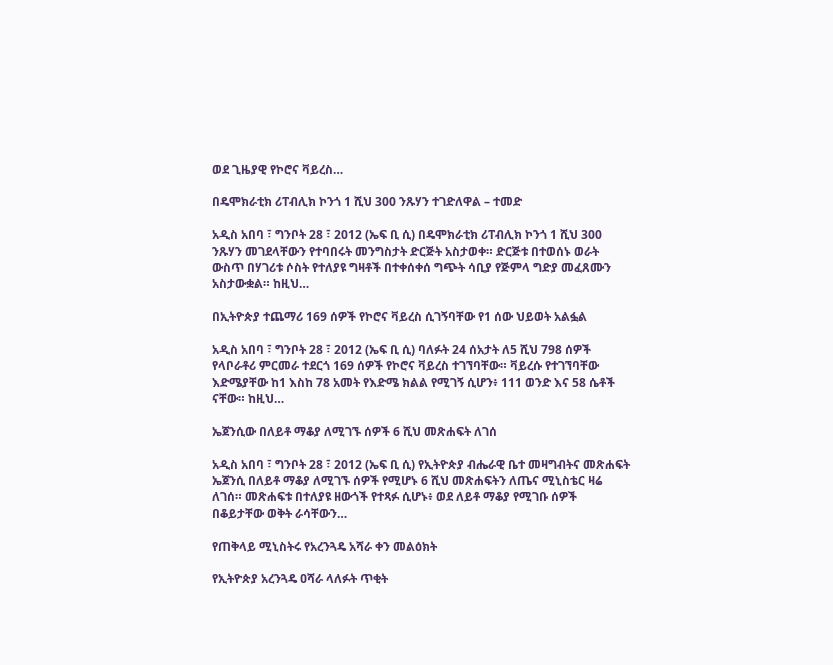ወደ ጊዜያዊ የኮሮና ቫይረስ…

በዴሞክራቲክ ሪፐብሊክ ኮንጎ 1 ሺህ 300 ንጹሃን ተገድለዋል – ተመድ

አዲስ አበባ ፣ ግንቦት 28 ፣ 2012 (ኤፍ ቢ ሲ) በዴሞክራቲክ ሪፐብሊክ ኮንጎ 1 ሺህ 300 ንጹሃን መገደላቸውን የተባበሩት መንግስታት ድርጅት አስታወቀ። ድርጅቱ በተወሰኑ ወራት ውስጥ በሃገሪቱ ሶስት የተለያዩ ግዛቶች በተቀሰቀሰ ግጭት ሳቢያ የጅምላ ግድያ መፈጸሙን አስታውቋል። ከዚህ…

በኢትዮጵያ ተጨማሪ 169 ሰዎች የኮሮና ቫይረስ ሲገኝባቸው የ1 ሰው ህይወት አልፏል

አዲስ አበባ ፣ ግንቦት 28 ፣ 2012 (ኤፍ ቢ ሲ) ባለፉት 24 ሰአታት ለ5 ሺህ 798 ሰዎች የላቦራቶሪ ምርመራ ተደርጎ 169 ሰዎች የኮሮና ቫይረስ ተገኘባቸው። ቫይረሱ የተገኘባቸው እድሜያቸው ከ1 እስከ 78 አመት የእድሜ ክልል የሚገኝ ሲሆን፥ 111 ወንድ እና 58 ሴቶች ናቸው። ከዚህ…

ኤጀንሲው በለይቶ ማቆያ ለሚገኙ ሰዎች 6 ሺህ መጽሐፍት ለገሰ

አዲስ አበባ ፣ ግንቦት 28 ፣ 2012 (ኤፍ ቢ ሲ) የኢትዮጵያ ብሔራዊ ቤተ መዛግብትና መጽሐፍት ኤጀንሲ በለይቶ ማቆያ ለሚገኙ ሰዎች የሚሆኑ 6 ሺህ መጽሐፍትን ለጤና ሚኒስቴር ዛሬ ለገሰ። መጽሐፍቱ በተለያዩ ዘውጎች የተጻፉ ሲሆኑ፥ ወደ ለይቶ ማቆያ የሚገቡ ሰዎች በቆይታቸው ወቅት ራሳቸውን…

የጠቅላይ ሚኒስትሩ የአረንጓዴ አሻራ ቀን መልዕክት

የኢትዮጵያ አረንጓዴ ዐሻራ ላለፉት ጥቂት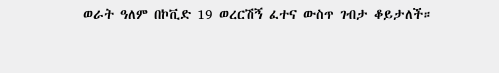ወራት ዓለም በኮቪድ 19 ወረርሽኝ ፈተና ውስጥ ገብታ ቆይታለች።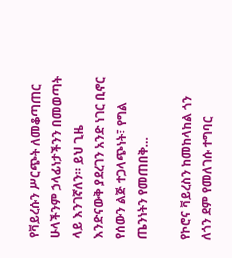የቫይረሱን ሥርጭት ለመቆጣጠር ሁላችንም ኃላፊነታችንን በመወጣት ላይ እንገኛለን። ይህ ጊዜ እንድናውቅ ያደረገን አንድ ነገር ቢኖር የሰውን ልጅ ተጋላጭነት፣ የግል ጤንነትን የመጠበቅ…

የኮሮና ቫይረስን ከመከላከል ጎን ለጎን ደም የመለገሱ ተግባር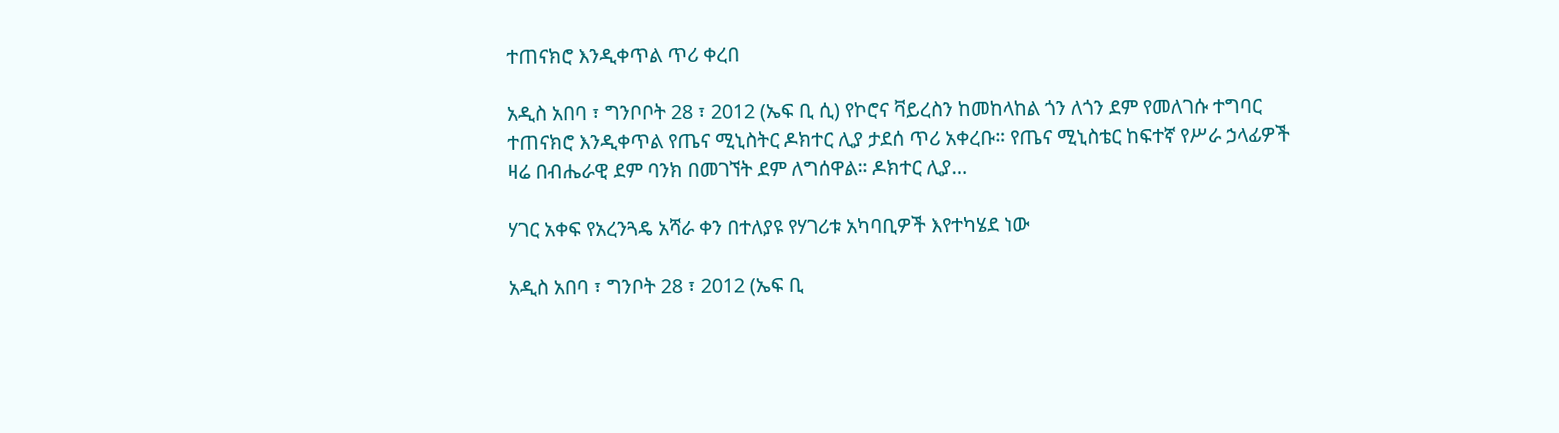ተጠናክሮ እንዲቀጥል ጥሪ ቀረበ

አዲስ አበባ ፣ ግንቦቦት 28 ፣ 2012 (ኤፍ ቢ ሲ) የኮሮና ቫይረስን ከመከላከል ጎን ለጎን ደም የመለገሱ ተግባር ተጠናክሮ እንዲቀጥል የጤና ሚኒስትር ዶክተር ሊያ ታደሰ ጥሪ አቀረቡ። የጤና ሚኒስቴር ከፍተኛ የሥራ ኃላፊዎች ዛሬ በብሔራዊ ደም ባንክ በመገኘት ደም ለግሰዋል። ዶክተር ሊያ…

ሃገር አቀፍ የአረንጓዴ አሻራ ቀን በተለያዩ የሃገሪቱ አካባቢዎች እየተካሄደ ነው

አዲስ አበባ ፣ ግንቦት 28 ፣ 2012 (ኤፍ ቢ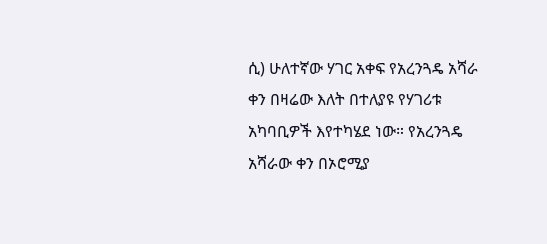ሲ) ሁለተኛው ሃገር አቀፍ የአረንጓዴ አሻራ ቀን በዛሬው እለት በተለያዩ የሃገሪቱ አካባቢዎች እየተካሄደ ነው። የአረንጓዴ አሻራው ቀን በኦሮሚያ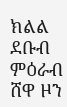ክልል ደቡብ ምዕራብ ሸዋ ዞን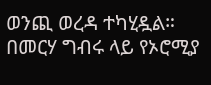ወንጪ ወረዳ ተካሂዷል። በመርሃ ግብሩ ላይ የኦሮሚያ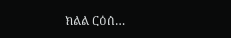ክልል ርዕሰ…